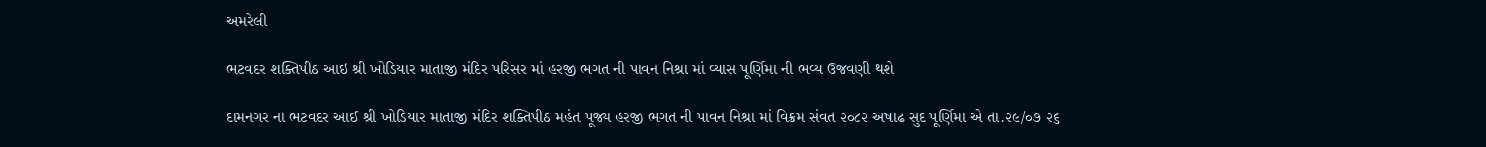અમરેલી

ભટવદર શક્તિપીઠ આઇ શ્રી ખોડિયાર માતાજી મંદિર પરિસર માં હરજી ભગત ની પાવન નિશ્રા માં વ્યાસ પૂર્ણિમા ની ભવ્ય ઉજવણી થશે

દામનગર ના ભટવદર આઈ શ્રી ખોડિયાર માતાજી મંદિર શક્તિપીઠ મહંત પૂજ્ય હરજી ભગત ની પાવન નિશ્રા માં વિક્રમ સંવત ૨૦૮૨ અષાઢ સુદ પૂર્ણિમા એ તા.૨૯/૦૭ ૨૬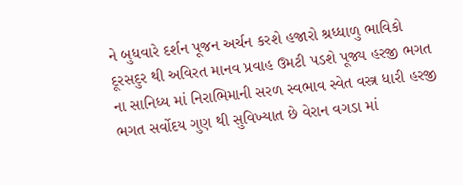ને બુધવારે દર્શન પૂજન અર્ચન કરશે હજારો શ્રધ્ધાળુ ભાવિકો દૂરસદુર થી અવિરત માનવ પ્રવાહ ઉમટી પડશે પૂજ્ય હરજી ભગત ના સાનિધ્ય માં નિરાભિમાની સરળ સ્વભાવ સ્વેત વસ્ત્ર ધારી હરજી ભગત સર્વોદય ગુણ થી સુવિખ્યાત છે વેરાન વગડા માં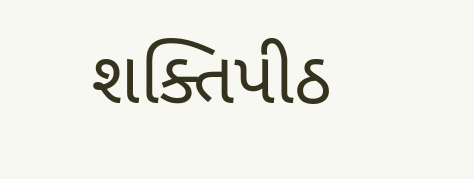શક્તિપીઠ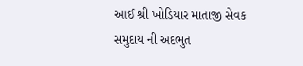આઈ શ્રી ખોડિયાર માતાજી સેવક સમુદાય ની અદભુત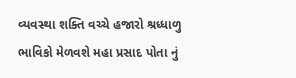વ્યવસ્થા શક્તિ વચ્ચે હજારો શ્રધ્ધાળુ ભાવિકો મેળવશે મહા પ્રસાદ પોતા નું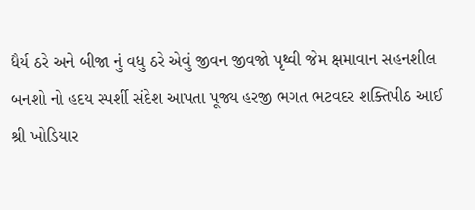ધૈર્ય ઠરે અને બીજા નું વધુ ઠરે એવું જીવન જીવજો પૃથ્વી જેમ ક્ષમાવાન સહનશીલ બનશો નો હદય સ્પર્શી સંદેશ આપતા પૂજ્ય હરજી ભગત ભટવદર શક્તિપીઠ આઈ શ્રી ખોડિયાર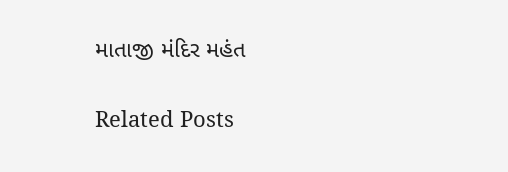માતાજી મંદિર મહંત

Related Posts